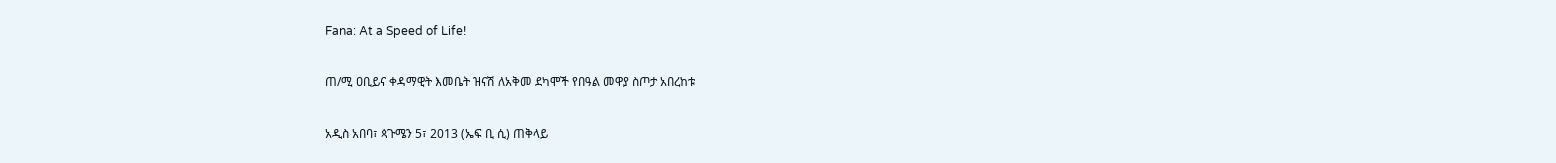Fana: At a Speed of Life!

ጠ/ሚ ዐቢይና ቀዳማዊት እመቤት ዝናሽ ለአቅመ ደካሞች የበዓል መዋያ ስጦታ አበረከቱ

አዲስ አበባ፣ ጳጉሜን 5፣ 2013 (ኤፍ ቢ ሲ) ጠቅላይ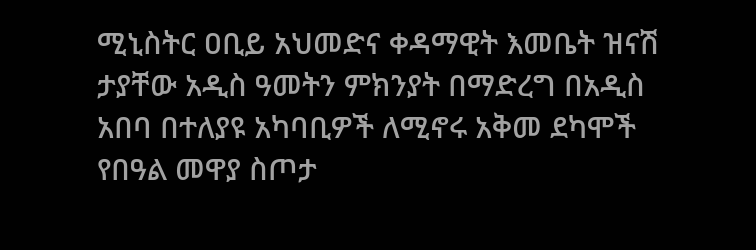ሚኒስትር ዐቢይ አህመድና ቀዳማዊት እመቤት ዝናሽ ታያቸው አዲስ ዓመትን ምክንያት በማድረግ በአዲስ አበባ በተለያዩ አካባቢዎች ለሚኖሩ አቅመ ደካሞች የበዓል መዋያ ስጦታ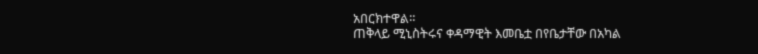አበርክተዋል።
ጠቅላይ ሚኒስትሩና ቀዳማዊት እመቤቷ በየቤታቸው በአካል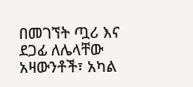በመገኘት ጧሪ እና ደጋፊ ለሌላቸው አዛውንቶች፣ አካል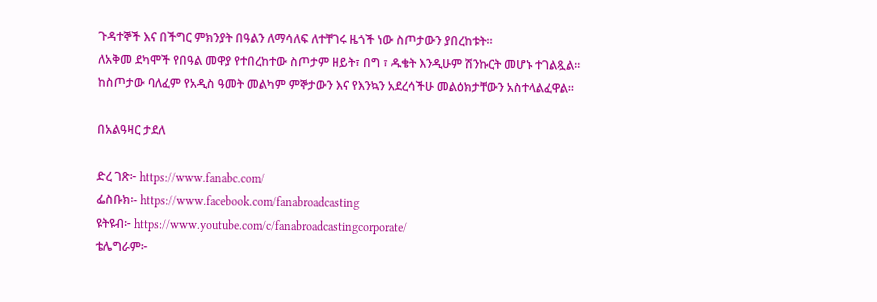ጉዳተኞች እና በችግር ምክንያት በዓልን ለማሳለፍ ለተቸገሩ ዜጎች ነው ስጦታውን ያበረከቱት።
ለአቅመ ደካሞች የበዓል መዋያ የተበረከተው ስጦታም ዘይት፣ በግ ፣ ዱቄት እንዲሁም ሽንኩርት መሆኑ ተገልጿል።
ከስጦታው ባለፈም የአዲስ ዓመት መልካም ምኞታውን እና የእንኳን አደረሳችሁ መልዕክታቸውን አስተላልፈዋል።

በአልዓዛር ታደለ

ድረ ገጽ፦ https://www.fanabc.com/
ፌስቡክ፡- https://www.facebook.com/fanabroadcasting
ዩትዩብ፦ https://www.youtube.com/c/fanabroadcastingcorporate/
ቴሌግራም፦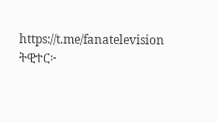https://t.me/fanatelevision
ትዊተር፦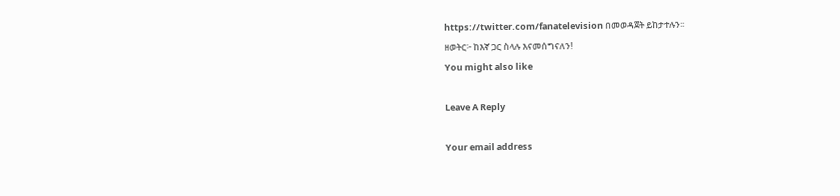https://twitter.com/fanatelevision በመወዳጀት ይከታተሉን፡፡
ዘወትር፦ ከእኛ ጋር ስላሉ እናመሰግናለን!
You might also like

Leave A Reply

Your email address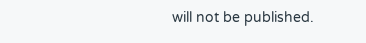will not be published.